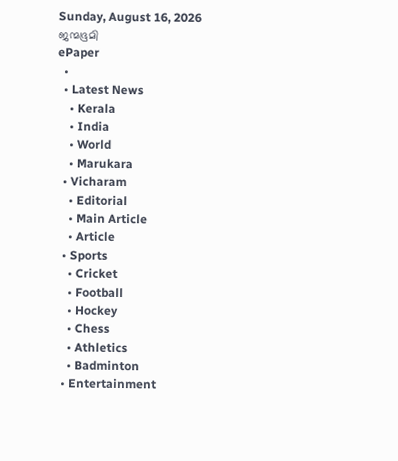Sunday, August 16, 2026
ജന്മഭൂമി
ePaper
  •
  • Latest News
    • Kerala
    • India
    • World
    • Marukara
  • Vicharam
    • Editorial
    • Main Article
    • Article
  • Sports
    • Cricket
    • Football
    • Hockey
    • Chess
    • Athletics
    • Badminton
  • Entertainment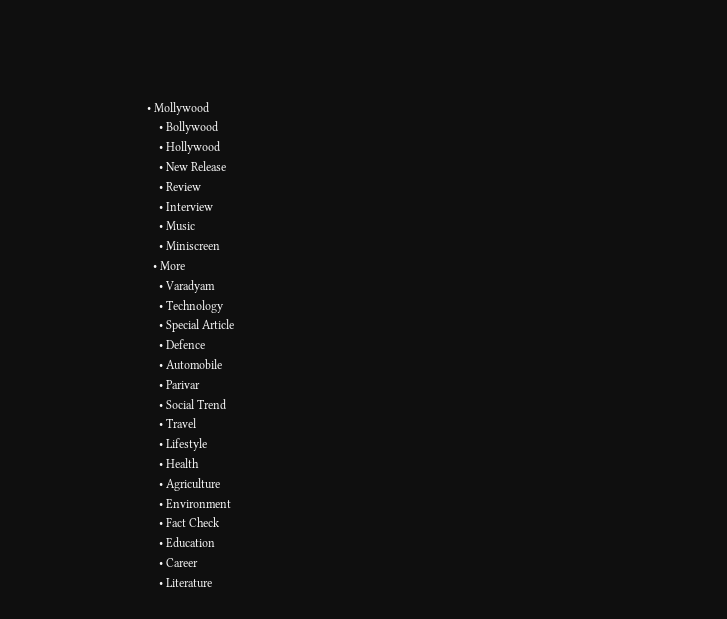• Mollywood
    • Bollywood
    • Hollywood
    • New Release
    • Review
    • Interview
    • Music
    • Miniscreen
  • More
    • Varadyam
    • Technology
    • Special Article
    • Defence
    • Automobile
    • Parivar
    • Social Trend
    • Travel
    • Lifestyle
    • Health
    • Agriculture
    • Environment
    • Fact Check
    • Education
    • Career
    • Literature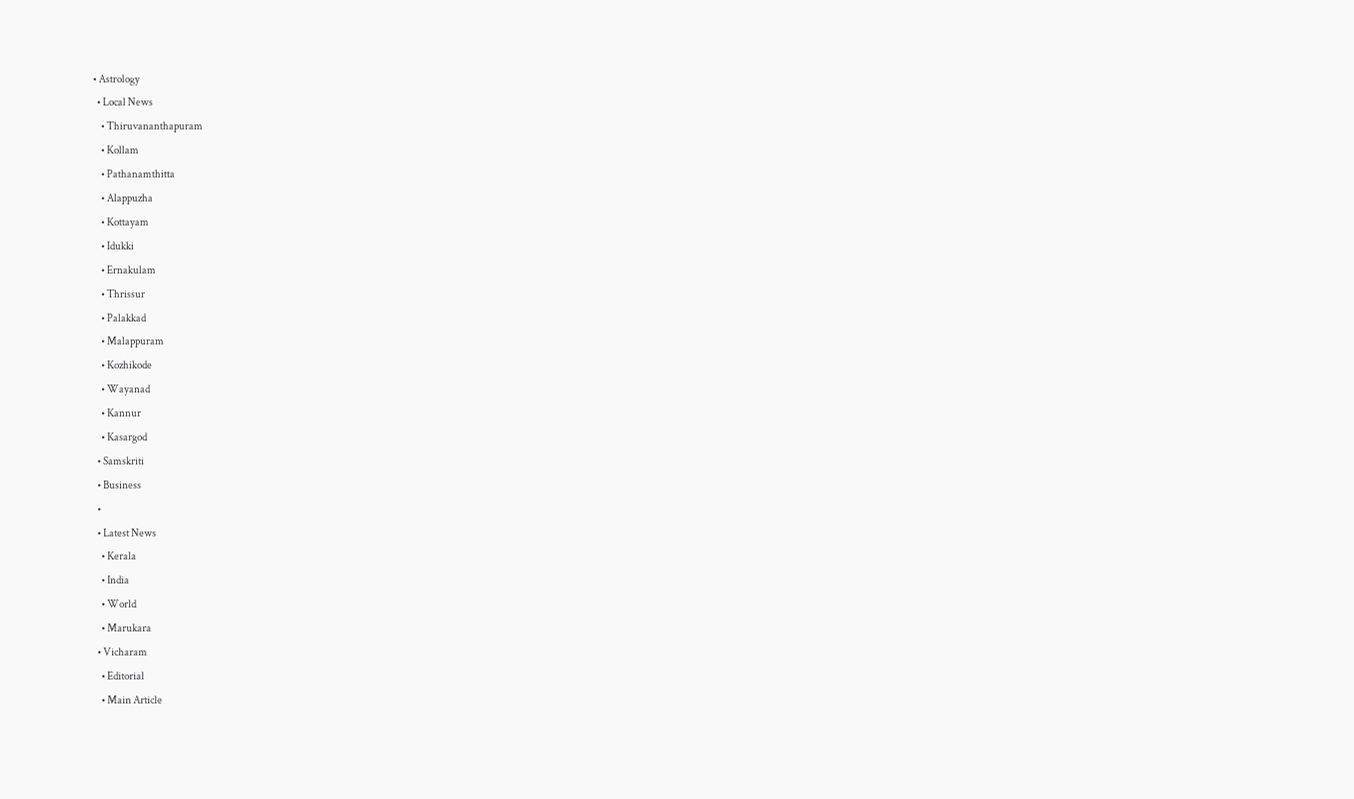• Astrology
  • Local News
    • Thiruvananthapuram
    • Kollam
    • Pathanamthitta
    • Alappuzha
    • Kottayam
    • Idukki
    • Ernakulam
    • Thrissur
    • Palakkad
    • Malappuram
    • Kozhikode
    • Wayanad
    • Kannur
    • Kasargod
  • Samskriti
  • Business
  •
  • Latest News
    • Kerala
    • India
    • World
    • Marukara
  • Vicharam
    • Editorial
    • Main Article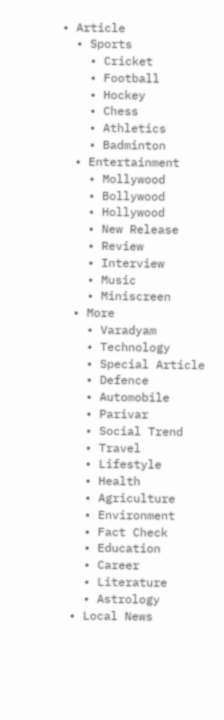• Article
  • Sports
    • Cricket
    • Football
    • Hockey
    • Chess
    • Athletics
    • Badminton
  • Entertainment
    • Mollywood
    • Bollywood
    • Hollywood
    • New Release
    • Review
    • Interview
    • Music
    • Miniscreen
  • More
    • Varadyam
    • Technology
    • Special Article
    • Defence
    • Automobile
    • Parivar
    • Social Trend
    • Travel
    • Lifestyle
    • Health
    • Agriculture
    • Environment
    • Fact Check
    • Education
    • Career
    • Literature
    • Astrology
  • Local News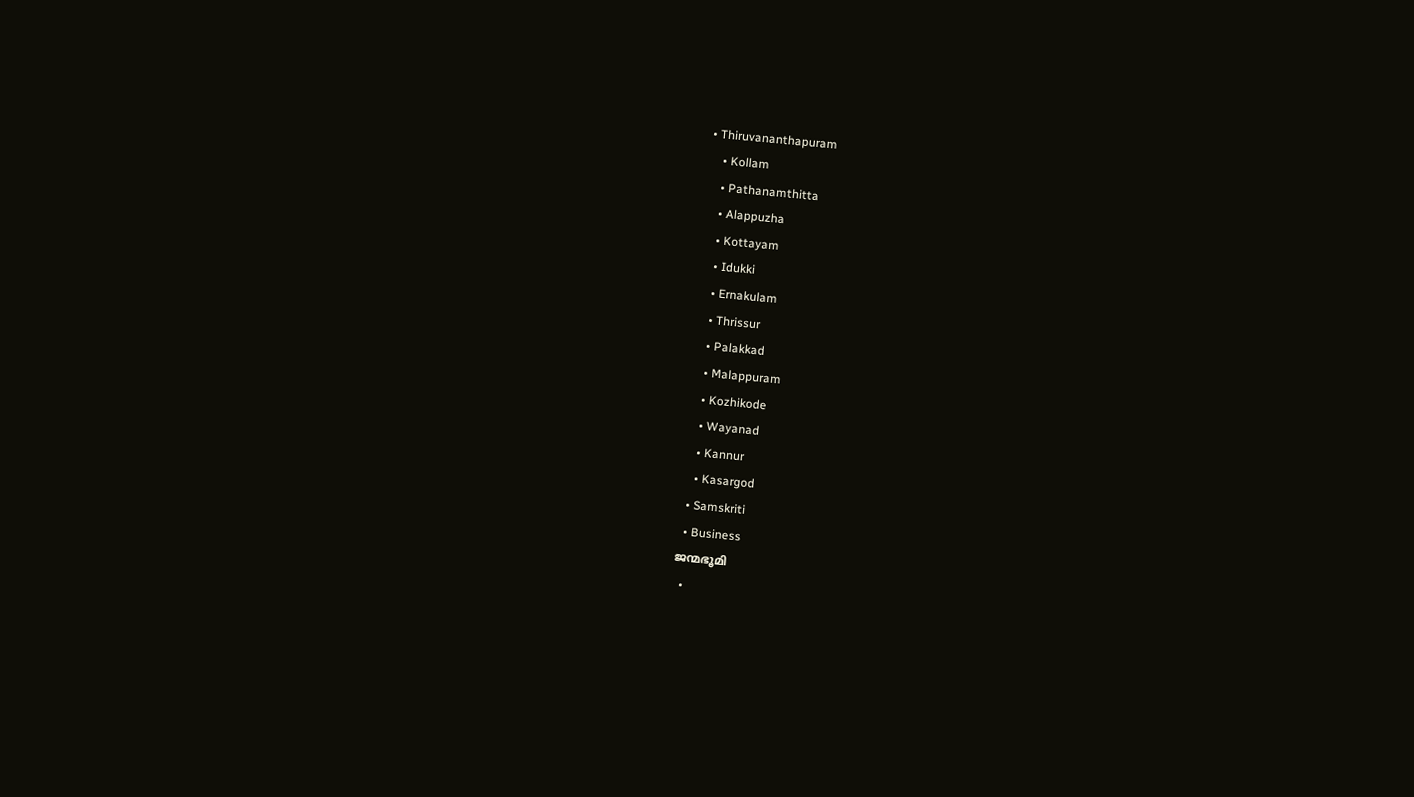• Thiruvananthapuram
    • Kollam
    • Pathanamthitta
    • Alappuzha
    • Kottayam
    • Idukki
    • Ernakulam
    • Thrissur
    • Palakkad
    • Malappuram
    • Kozhikode
    • Wayanad
    • Kannur
    • Kasargod
  • Samskriti
  • Business
ജന്മഭൂമി
  •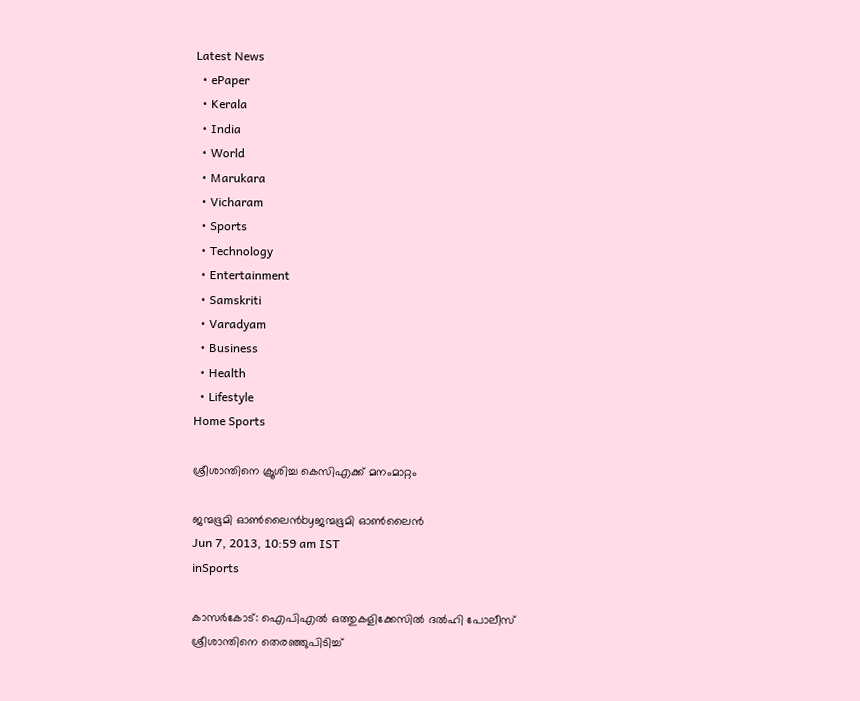Latest News
  • ePaper
  • Kerala
  • India
  • World
  • Marukara
  • Vicharam
  • Sports
  • Technology
  • Entertainment
  • Samskriti
  • Varadyam
  • Business
  • Health
  • Lifestyle
Home Sports

ശ്രീശാന്തിനെ ക്രൂശിച്ച കെസിഎക്ക്‌ മനംമാറ്റം

ജന്മഭൂമി ഓണ്‍ലൈന്‍byജന്മഭൂമി ഓണ്‍ലൈന്‍
Jun 7, 2013, 10:59 am IST
inSports

കാസര്‍കോട്‌: ഐപിഎല്‍ ഒത്തുകളിക്കേസില്‍ ദല്‍ഹി പോലീസ്‌ ശ്രീശാന്തിനെ തെരഞ്ഞുപിടിച്ച്‌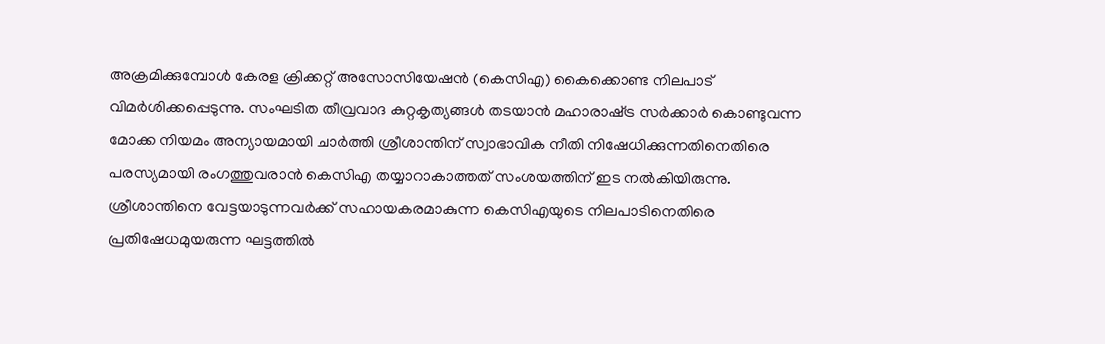അക്രമിക്കുമ്പോള്‍ കേരള ക്രിക്കറ്റ്‌ അസോസിയേഷന്‍ (കെസിഎ) കൈക്കൊണ്ട നിലപാട്‌ വിമര്‍ശിക്കപ്പെടുന്നു. സംഘടിത തീവ്രവാദ കുറ്റകൃത്യങ്ങള്‍ തടയാന്‍ മഹാരാഷ്‌ട്ര സര്‍ക്കാര്‍ കൊണ്ടുവന്ന മോക്ക നിയമം അന്യായമായി ചാര്‍ത്തി ശ്രീശാന്തിന്‌ സ്വാഭാവിക നീതി നിഷേധിക്കുന്നതിനെതിരെ പരസ്യമായി രംഗത്തുവരാന്‍ കെസിഎ തയ്യാറാകാത്തത്‌ സംശയത്തിന്‌ ഇട നല്‍കിയിരുന്നു. ശ്രീശാന്തിനെ വേട്ടയാടുന്നവര്‍ക്ക്‌ സഹായകരമാകുന്ന കെസിഎയുടെ നിലപാടിനെതിരെ പ്രതിഷേധമുയരുന്ന ഘട്ടത്തില്‍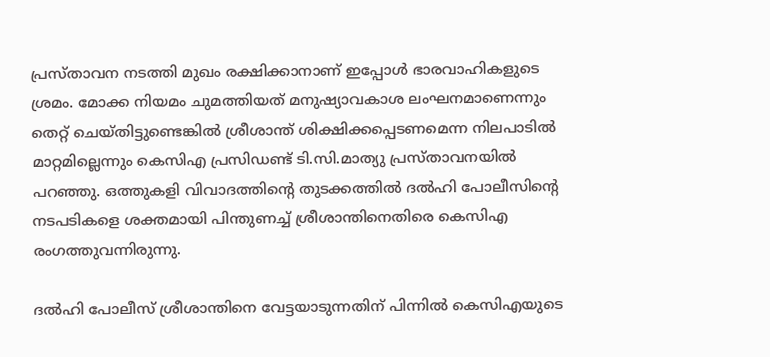പ്രസ്താവന നടത്തി മുഖം രക്ഷിക്കാനാണ്‌ ഇപ്പോള്‍ ഭാരവാഹികളുടെ ശ്രമം. മോക്ക നിയമം ചുമത്തിയത്‌ മനുഷ്യാവകാശ ലംഘനമാണെന്നും തെറ്റ്‌ ചെയ്തിട്ടുണ്ടെങ്കില്‍ ശ്രീശാന്ത്‌ ശിക്ഷിക്കപ്പെടണമെന്ന നിലപാടില്‍ മാറ്റമില്ലെന്നും കെസിഎ പ്രസിഡണ്ട്‌ ടി.സി.മാത്യു പ്രസ്താവനയില്‍ പറഞ്ഞു. ഒത്തുകളി വിവാദത്തിന്റെ തുടക്കത്തില്‍ ദല്‍ഹി പോലീസിന്റെ നടപടികളെ ശക്തമായി പിന്തുണച്ച്‌ ശ്രീശാന്തിനെതിരെ കെസിഎ രംഗത്തുവന്നിരുന്നു.

ദല്‍ഹി പോലീസ്‌ ശ്രീശാന്തിനെ വേട്ടയാടുന്നതിന്‌ പിന്നില്‍ കെസിഎയുടെ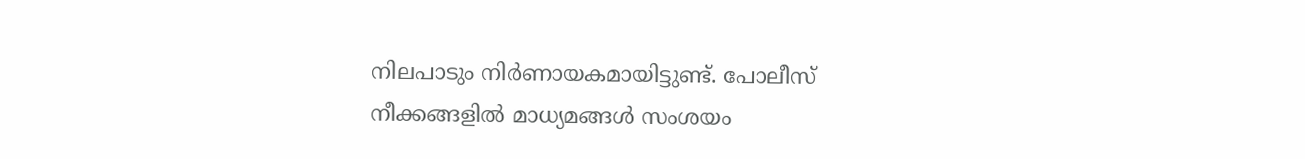നിലപാടും നിര്‍ണായകമായിട്ടുണ്ട്‌. പോലീസ്‌ നീക്കങ്ങളില്‍ മാധ്യമങ്ങള്‍ സംശയം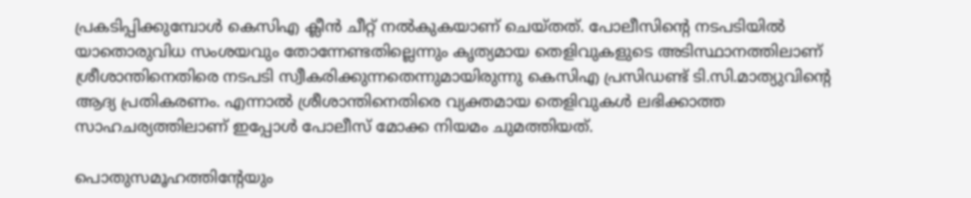പ്രകടിപ്പിക്കുമ്പോള്‍ കെസിഎ ക്ലീന്‍ ചീറ്റ്‌ നല്‍കുകയാണ്‌ ചെയ്തത്‌. പോലീസിന്റെ നടപടിയില്‍ യാതൊരുവിധ സംശയവും തോന്നേണ്ടതില്ലെന്നും കൃത്യമായ തെളിവുകളുടെ അടിസ്ഥാനത്തിലാണ്‌ ശ്രീശാന്തിനെതിരെ നടപടി സ്വീകരിക്കുന്നതെന്നുമായിരുന്നു കെസിഎ പ്രസിഡണ്ട്‌ ടി.സി.മാത്യുവിന്റെ ആദ്യ പ്രതികരണം. എന്നാല്‍ ശ്രീശാന്തിനെതിരെ വ്യക്തമായ തെളിവുകള്‍ ലഭിക്കാത്ത സാഹചര്യത്തിലാണ്‌ ഇപ്പോള്‍ പോലീസ്‌ മോക്ക നിയമം ചുമത്തിയത്‌.

പൊതുസമൂഹത്തിന്റേയും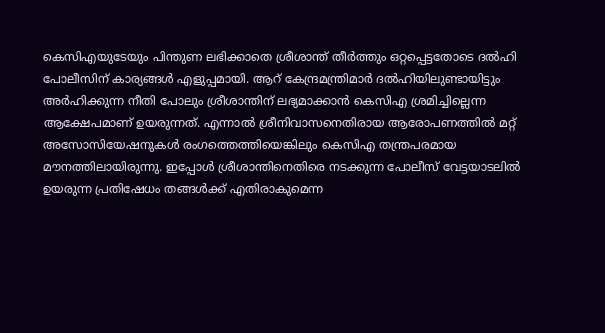കെസിഎയുടേയും പിന്തുണ ലഭിക്കാതെ ശ്രീശാന്ത്‌ തീര്‍ത്തും ഒറ്റപ്പെട്ടതോടെ ദല്‍ഹി പോലീസിന്‌ കാര്യങ്ങള്‍ എളുപ്പമായി. ആറ്‌ കേന്ദ്രമന്ത്രിമാര്‍ ദല്‍ഹിയിലുണ്ടായിട്ടും അര്‍ഹിക്കുന്ന നീതി പോലും ശ്രീശാന്തിന്‌ ലഭ്യമാക്കാന്‍ കെസിഎ ശ്രമിച്ചില്ലെന്ന ആക്ഷേപമാണ്‌ ഉയരുന്നത്‌. എന്നാല്‍ ശ്രീനിവാസനെതിരായ ആരോപണത്തില്‍ മറ്റ്‌ അസോസിയേഷനുകള്‍ രംഗത്തെത്തിയെങ്കിലും കെസിഎ തന്ത്രപരമായ മൗനത്തിലായിരുന്നു. ഇപ്പോള്‍ ശ്രീശാന്തിനെതിരെ നടക്കുന്ന പോലീസ്‌ വേട്ടയാടലില്‍ ഉയരുന്ന പ്രതിഷേധം തങ്ങള്‍ക്ക്‌ എതിരാകുമെന്ന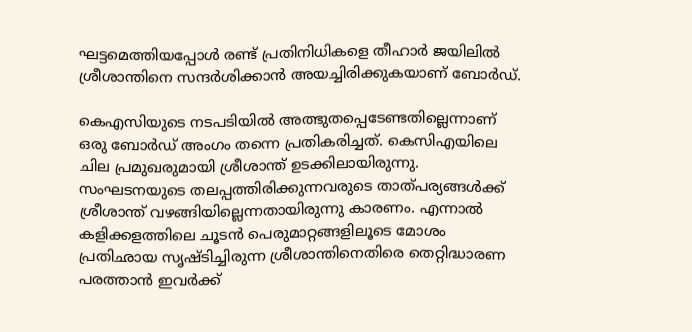ഘട്ടമെത്തിയപ്പോള്‍ രണ്ട്‌ പ്രതിനിധികളെ തീഹാര്‍ ജയിലില്‍ ശ്രീശാന്തിനെ സന്ദര്‍ശിക്കാന്‍ അയച്ചിരിക്കുകയാണ്‌ ബോര്‍ഡ്‌.

കെഎസിയുടെ നടപടിയില്‍ അത്ഭുതപ്പെടേണ്ടതില്ലെന്നാണ്‌ ഒരു ബോര്‍ഡ്‌ അംഗം തന്നെ പ്രതികരിച്ചത്‌. കെസിഎയിലെ ചില പ്രമുഖരുമായി ശ്രീശാന്ത്‌ ഉടക്കിലായിരുന്നു. സംഘടനയുടെ തലപ്പത്തിരിക്കുന്നവരുടെ താത്പര്യങ്ങള്‍ക്ക്‌ ശ്രീശാന്ത്‌ വഴങ്ങിയില്ലെന്നതായിരുന്നു കാരണം. എന്നാല്‍ കളിക്കളത്തിലെ ചൂടന്‍ പെരുമാറ്റങ്ങളിലൂടെ മോശം പ്രതിഛായ സൃഷ്ടിച്ചിരുന്ന ശ്രീശാന്തിനെതിരെ തെറ്റിദ്ധാരണ പരത്താന്‍ ഇവര്‍ക്ക്‌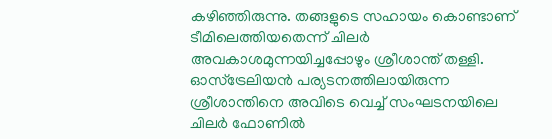കഴിഞ്ഞിരുന്നു. തങ്ങളുടെ സഹായം കൊണ്ടാണ്‌ ടീമിലെത്തിയതെന്ന്‌ ചിലര്‍ അവകാശമുന്നയിച്ചപ്പോഴും ശ്രീശാന്ത്‌ തള്ളി. ഓസ്ട്രേലിയന്‍ പര്യടനത്തിലായിരുന്ന ശ്രീശാന്തിനെ അവിടെ വെച്ച്‌ സംഘടനയിലെ ചിലര്‍ ഫോണില്‍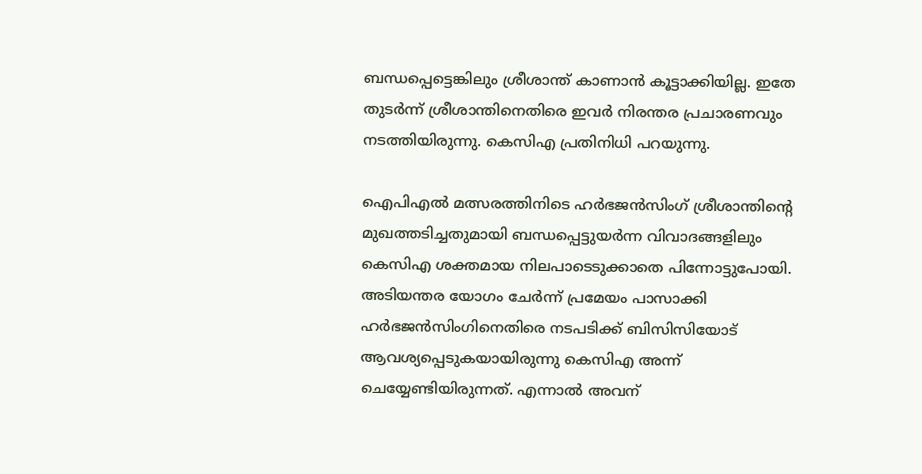ബന്ധപ്പെട്ടെങ്കിലും ശ്രീശാന്ത്‌ കാണാന്‍ കൂട്ടാക്കിയില്ല. ഇതേ തുടര്‍ന്ന്‌ ശ്രീശാന്തിനെതിരെ ഇവര്‍ നിരന്തര പ്രചാരണവും നടത്തിയിരുന്നു. കെസിഎ പ്രതിനിധി പറയുന്നു.

ഐപിഎല്‍ മത്സരത്തിനിടെ ഹര്‍ഭജന്‍സിംഗ്‌ ശ്രീശാന്തിന്റെ മുഖത്തടിച്ചതുമായി ബന്ധപ്പെട്ടുയര്‍ന്ന വിവാദങ്ങളിലും കെസിഎ ശക്തമായ നിലപാടെടുക്കാതെ പിന്നോട്ടുപോയി. അടിയന്തര യോഗം ചേര്‍ന്ന്‌ പ്രമേയം പാസാക്കി ഹര്‍ഭജന്‍സിംഗിനെതിരെ നടപടിക്ക്‌ ബിസിസിയോട്‌ ആവശ്യപ്പെടുകയായിരുന്നു കെസിഎ അന്ന്‌ ചെയ്യേണ്ടിയിരുന്നത്‌. എന്നാല്‍ അവന്‌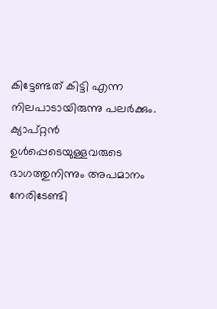കിട്ടേണ്ടത്‌ കിട്ടി എന്ന നിലപാടായിരുന്നു പലര്‍ക്കും. ക്യാപ്റ്റന്‍ ഉള്‍പ്പെടെയുള്ളവരുടെ ഭാഗത്തുനിന്നും അപമാനം നേരിടേണ്ടി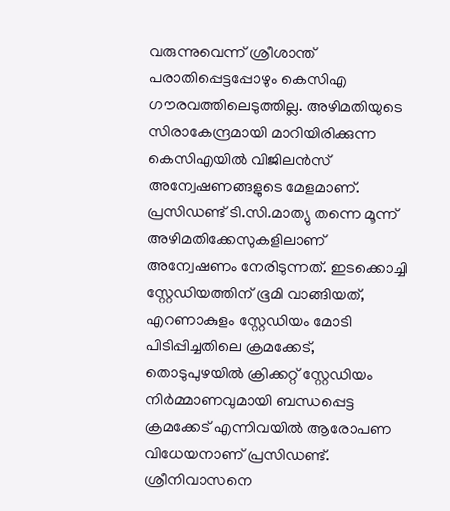വരുന്നുവെന്ന്‌ ശ്രീശാന്ത്‌ പരാതിപ്പെട്ടപ്പോഴും കെസിഎ ഗൗരവത്തിലെടുത്തില്ല. അഴിമതിയുടെ സിരാകേന്ദ്രമായി മാറിയിരിക്കുന്ന കെസിഎയില്‍ വിജിലന്‍സ്‌ അന്വേഷണങ്ങളുടെ മേളമാണ്‌. പ്രസിഡണ്ട്‌ ടി.സി.മാത്യു തന്നെ മൂന്ന്‌ അഴിമതിക്കേസുകളിലാണ്‌ അന്വേഷണം നേരിടുന്നത്‌. ഇടക്കൊച്ചി സ്റ്റേഡിയത്തിന്‌ ഭൂമി വാങ്ങിയത്‌, എറണാകുളം സ്റ്റേഡിയം മോടി പിടിപ്പിച്ചതിലെ ക്രമക്കേട്‌, തൊടുപുഴയില്‍ ക്രിക്കറ്റ്‌ സ്റ്റേഡിയം നിര്‍മ്മാണവുമായി ബന്ധപ്പെട്ട ക്രമക്കേട്‌ എന്നിവയില്‍ ആരോപണ വിധേയനാണ്‌ പ്രസിഡണ്ട്‌. ശ്രീനിവാസനെ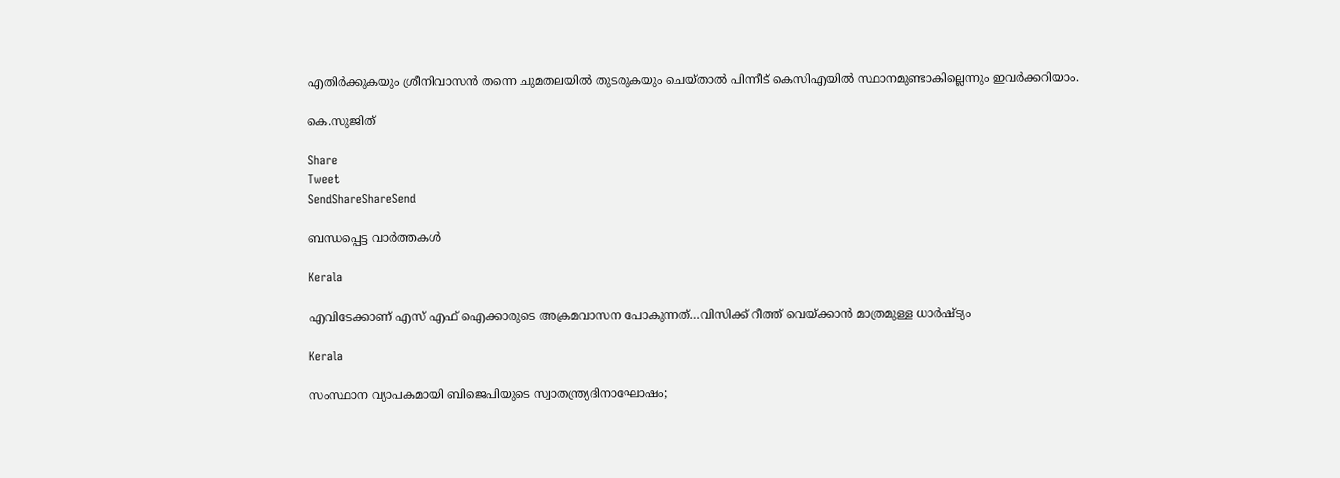എതിര്‍ക്കുകയും ശ്രീനിവാസന്‍ തന്നെ ചുമതലയില്‍ തുടരുകയും ചെയ്താല്‍ പിന്നീട്‌ കെസിഎയില്‍ സ്ഥാനമുണ്ടാകില്ലെന്നും ഇവര്‍ക്കറിയാം.

കെ.സുജിത്‌

Share
Tweet
SendShareShareSend

ബന്ധപ്പെട്ട വാര്‍ത്തകള്‍

Kerala

എവിടേക്കാണ് എസ് എഫ് ഐക്കാരുടെ അക്രമവാസന പോകുന്നത്…വിസിക്ക് റീത്ത് വെയ്‌ക്കാന്‍ മാത്രമുള്ള ധാര്‍ഷ്ട്യം

Kerala

സംസ്ഥാന വ്യാപകമായി ബിജെപിയുടെ സ്വാതന്ത്ര്യദിനാഘോഷം;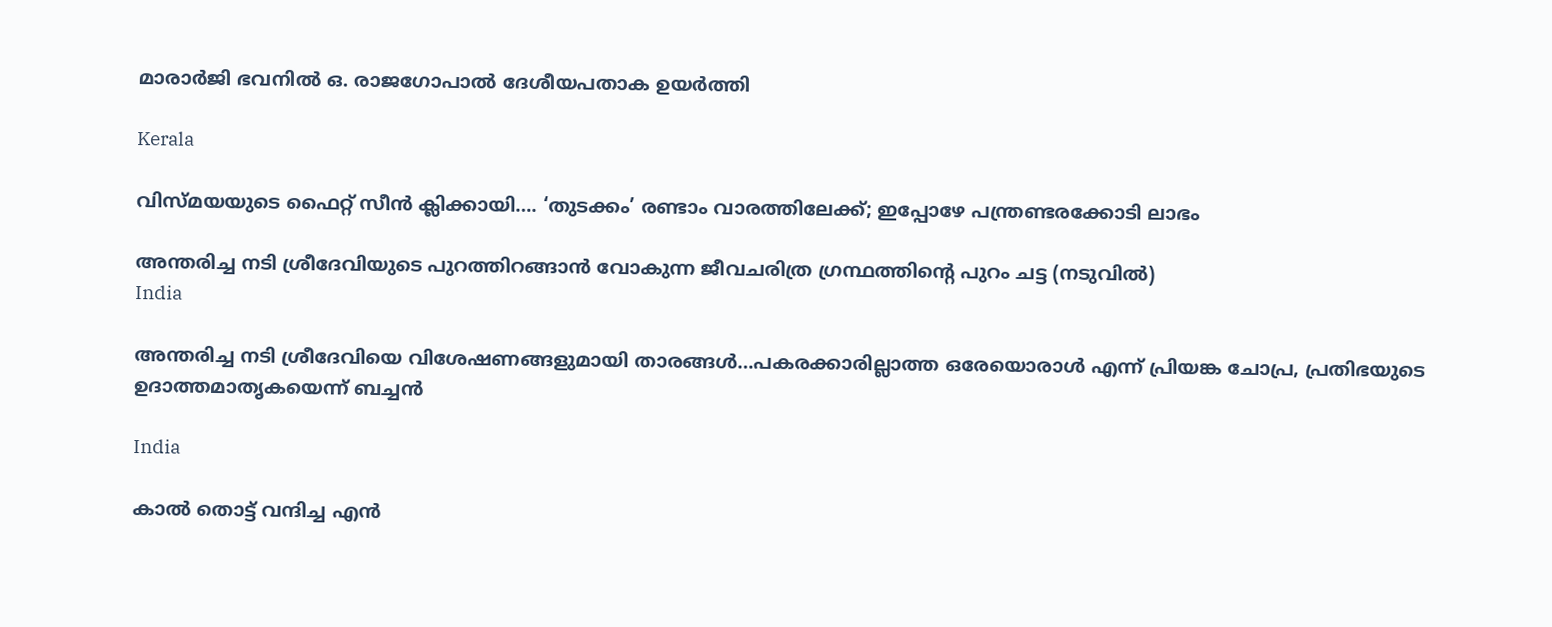മാരാർജി ഭവനിൽ ഒ. രാജഗോപാൽ ദേശീയപതാക ഉയർത്തി

Kerala

വിസ്‍മയയുടെ ഫൈറ്റ് സീന്‍ ക്ലിക്കായി…. ‘തുടക്കം’ രണ്ടാം വാരത്തിലേക്ക്; ഇപ്പോഴേ പന്ത്രണ്ടരക്കോടി ലാഭം

അന്തരിച്ച നടി ശ്രീദേവിയുടെ പുറത്തിറങ്ങാന്‍ വോകുന്ന ജീവചരിത്ര ഗ്രന്ഥത്തിന്‍റെ പുറം ചട്ട (നടുവില്‍)
India

അന്തരിച്ച നടി ശ്രീദേവിയെ വിശേഷണങ്ങളുമായി താരങ്ങള്‍…പകരക്കാരില്ലാത്ത ഒരേയൊരാള്‍ എന്ന് പ്രിയങ്ക ചോപ്ര, പ്രതിഭയുടെ ഉദാത്തമാതൃകയെന്ന് ബച്ചന്‍

India

കാൽ തൊട്ട് വന്ദിച്ച എൻ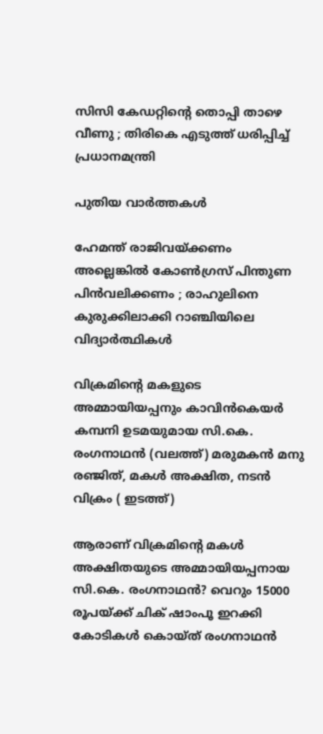സിസി കേഡറ്റിന്റെ തൊപ്പി താഴെ വീണു ; തിരികെ എടുത്ത് ധരിപ്പിച്ച് പ്രധാനമന്ത്രി

പുതിയ വാര്‍ത്തകള്‍

ഹേമന്ത് രാജിവയ്‌ക്കണം അല്ലെങ്കിൽ കോൺഗ്രസ് പിന്തുണ പിൻവലിക്കണം ; രാഹുലിനെ കുരുക്കിലാക്കി റാഞ്ചിയിലെ വിദ്യാർത്ഥികൾ

വിക്രമിന്‍റെ മകളുടെ അമ്മായിയപ്പനും കാവിന്‍കെയര്‍ കമ്പനി ഉടമയുമായ സി.കെ. രംഗനാഥന്‍ (വലത്ത്) മരുമകന്‍ മനു രഞ്ജിത്, മകള്‍ അക്ഷിത, നടന്‍ വിക്രം ( ഇടത്ത്)

ആരാണ് വിക്രമിന്റെ മകള്‍ അക്ഷിതയുടെ അമ്മായിയപ്പനായ സി.കെ. രംഗനാഥന്‍? വെറും 15000 രൂപയ്‌ക്ക് ചിക് ഷാംപൂ ഇറക്കി കോടികള്‍ കൊയ്ത് രംഗനാഥന്‍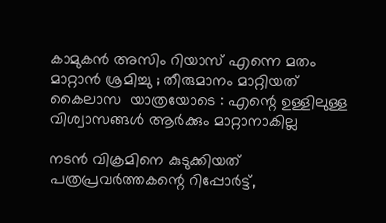കാമുകൻ അസിം റിയാസ് എന്നെ മതം മാറ്റാൻ ശ്രമിച്ചു ; തീരുമാനം മാറ്റിയത് കൈലാസ  യാത്രയോടെ : എന്റെ ഉള്ളിലുള്ള വിശ്വാസങ്ങൾ ആർക്കും മാറ്റാനാകില്ല

നടന്‍ വിക്രമിനെ കുടുക്കിയത് പത്രപ്രവര്‍ത്തകന്റെ റിപ്പോര്‍ട്ട്,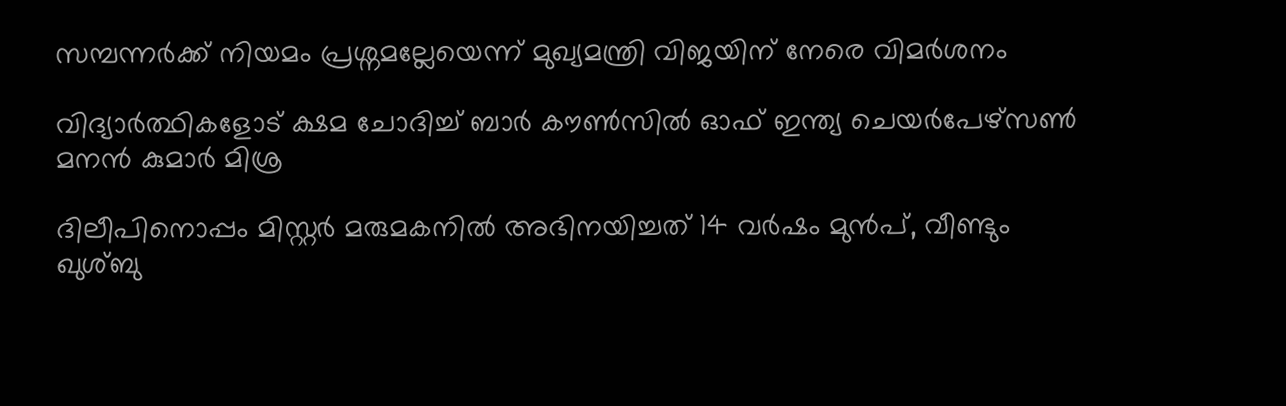സമ്പന്നര്‍ക്ക് നിയമം പ്രശ്നമല്ലേയെന്ന് മുഖ്യമന്ത്രി വിജയിന് നേരെ വിമര്‍ശനം

വിദ്യാര്‍ത്ഥികളോട് ക്ഷമ ചോദിച്ച് ബാര്‍ കൗണ്‍സില്‍ ഓഫ് ഇന്ത്യ ചെയര്‍പേഴ്സണ്‍ മനന്‍ കുമാര്‍ മിശ്ര

ദിലീപിനൊപ്പം മിസ്റ്റര്‍ മരുമകനില്‍ അഭിനയിച്ചത് 14 വര്‍ഷം മുന്‍പ്, വീണ്ടും ഖുശ്ബു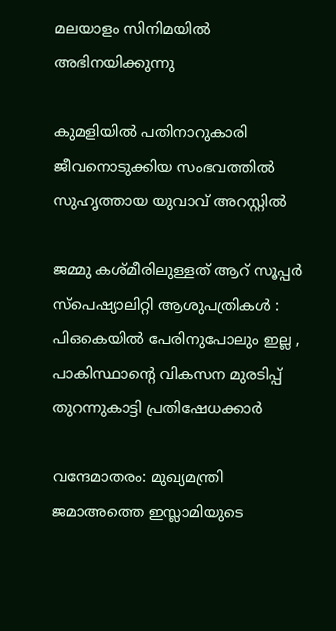മലയാളം സിനിമയില്‍ അഭിനയിക്കുന്നു

കുമളിയില്‍ പതിനാറുകാരി ജീവനൊടുക്കിയ സംഭവത്തില്‍ സുഹൃത്തായ യുവാവ് അറസ്റ്റില്‍

ജമ്മു കശ്മീരിലുള്ളത് ആറ് സൂപ്പർ സ്പെഷ്യാലിറ്റി ആശുപത്രികൾ : പിഒകെയിൽ പേരിനുപോലും ഇല്ല , പാകിസ്ഥാന്റെ വികസന മുരടിപ്പ് തുറന്നുകാട്ടി പ്രതിഷേധക്കാർ

വന്ദേമാതരം: മുഖ്യമന്ത്രി ജമാഅത്തെ ഇസ്ലാമിയുടെ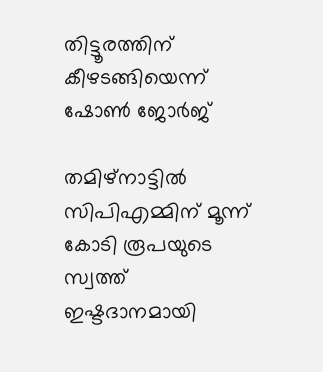തിട്ടൂരത്തിന് കീഴടങ്ങിയെന്ന് ഷോണ്‍ ജോര്‍ജ്

തമിഴ്നാട്ടില്‍ സിപിഎമ്മിന് മൂന്ന് കോടി രൂപയുടെ സ്വത്ത് ഇഷ്ടദാനമായി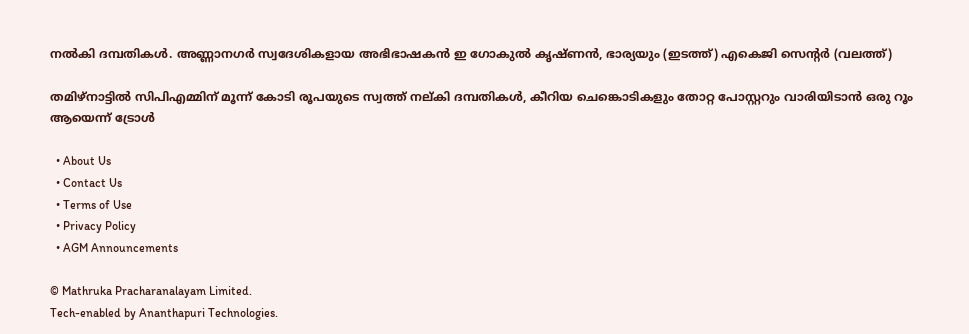നല്‍കി ദമ്പതികള്‍. അണ്ണാനഗര്‍ സ്വദേശികളായ അഭിഭാഷകന്‍ ഇ ഗോകുല്‍ കൃഷ്ണന്‍, ഭാര്യയും (ഇടത്ത്) എകെജി സെന്‍റര്‍ (വലത്ത്)

തമിഴ്നാട്ടില്‍ സിപിഎമ്മിന് മൂന്ന് കോടി രൂപയുടെ സ്വത്ത് നല‍്കി ദമ്പതികള്‍, കീറിയ ചെങ്കൊടികളും തോറ്റ പോസ്റ്ററും വാരിയിടാൻ ഒരു റൂം ആയെന്ന് ട്രോള്‍

  • About Us
  • Contact Us
  • Terms of Use
  • Privacy Policy
  • AGM Announcements

© Mathruka Pracharanalayam Limited.
Tech-enabled by Ananthapuri Technologies.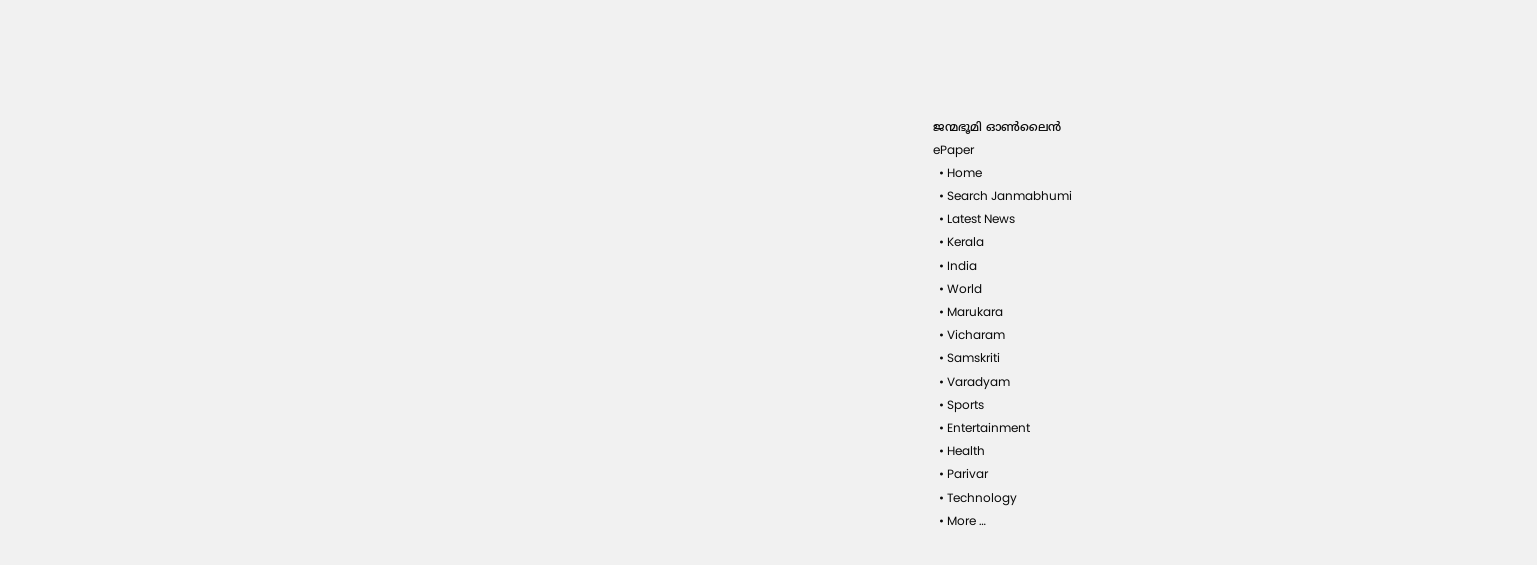ജന്മഭൂമി ഓണ്‍ലൈന്‍
ePaper
  • Home
  • Search Janmabhumi
  • Latest News
  • Kerala
  • India
  • World
  • Marukara
  • Vicharam
  • Samskriti
  • Varadyam
  • Sports
  • Entertainment
  • Health
  • Parivar
  • Technology
  • More …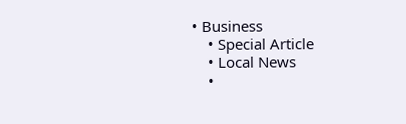• Business
    • Special Article
    • Local News
    •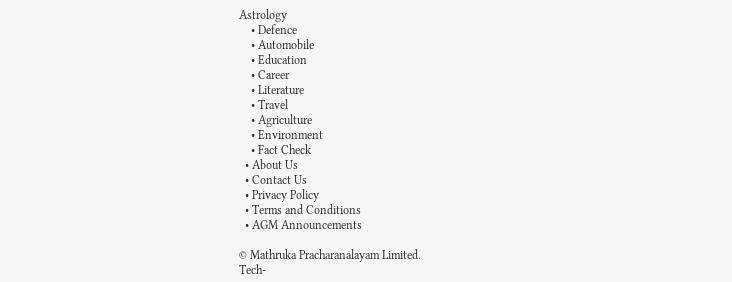Astrology
    • Defence
    • Automobile
    • Education
    • Career
    • Literature
    • Travel
    • Agriculture
    • Environment
    • Fact Check
  • About Us
  • Contact Us
  • Privacy Policy
  • Terms and Conditions
  • AGM Announcements

© Mathruka Pracharanalayam Limited.
Tech-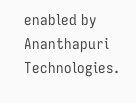enabled by Ananthapuri Technologies.